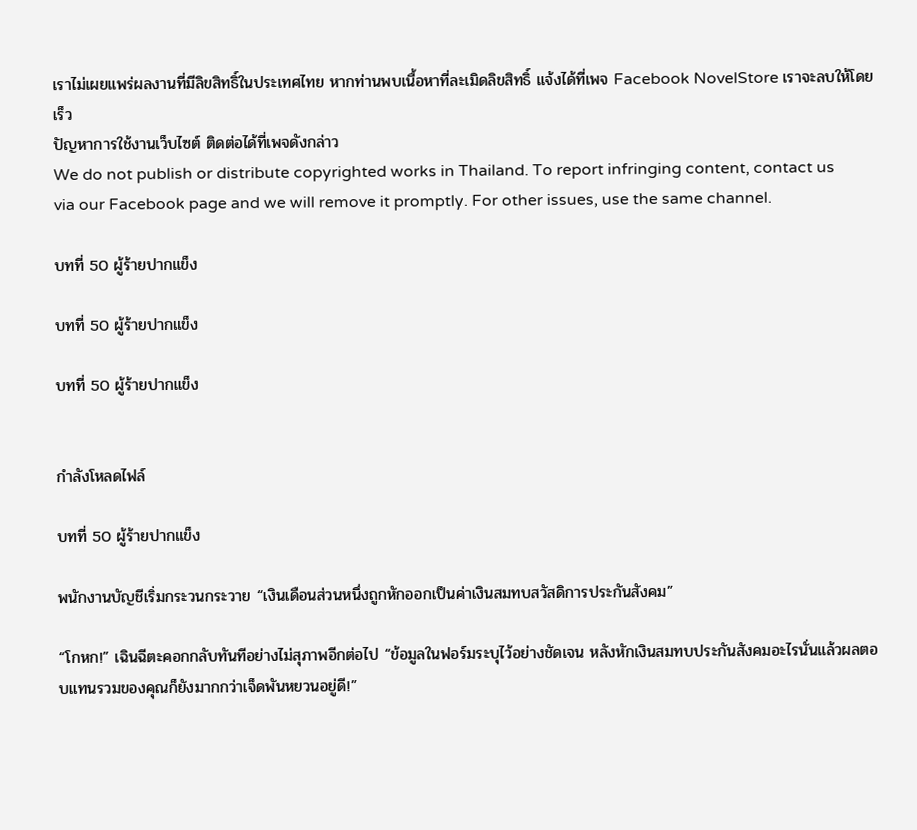เราไม่เผยแพร่ผลงานที่มีลิขสิทธิ์ในประเทศไทย หากท่านพบเนื้อหาที่ละเมิดลิขสิทธิ์ แจ้งได้ที่เพจ Facebook NovelStore เราจะลบให้โดยเร็ว
ปัญหาการใช้งานเว็บไซต์ ติดต่อได้ที่เพจดังกล่าว
We do not publish or distribute copyrighted works in Thailand. To report infringing content, contact us via our Facebook page and we will remove it promptly. For other issues, use the same channel.

บทที่ 50 ผู้ร้ายปากแข็ง

บทที่ 50 ผู้ร้ายปากแข็ง

บทที่ 50 ผู้ร้ายปากแข็ง


กำลังโหลดไฟล์

บทที่ 50 ผู้ร้ายปากแข็ง

พนักงานบัญชีเริ่มกระวนกระวาย “เงินเดือนส่วนหนึ่งถูกหักออกเป็นค่าเงินสมทบสวัสดิการประกันสังคม”

“โกหก!” เฉินฉีตะคอกกลับทันทีอย่างไม่สุภาพอีกต่อไป “ข้อมูลในฟอร์มระบุไว้อย่างชัดเจน หลังหักเงินสมทบประกันสังคมอะไรนั่นแล้วผลตอบแทนรวมของคุณก็ยังมากกว่าเจ็ดพันหยวนอยู่ดี!”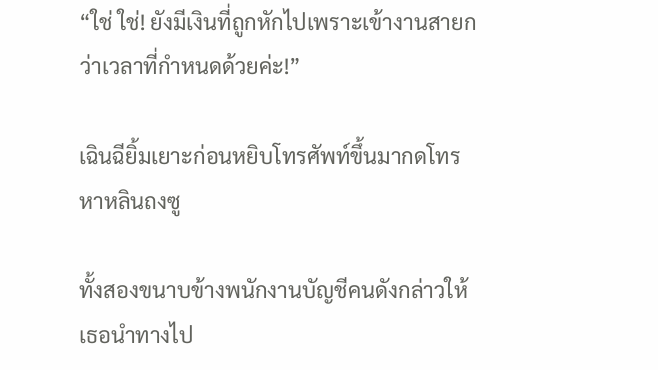“ใช่ ใช่! ยังมีเงินที่ถูกหักไปเพราะเข้างานสายกว่าเวลาที่กำหนดด้วยค่ะ!”

เฉินฉียิ้มเยาะก่อนหยิบโทรศัพท์ขึ้นมากดโทรหาหลินถงซู

ทั้งสองขนาบข้างพนักงานบัญชีคนดังกล่าวให้เธอนำทางไป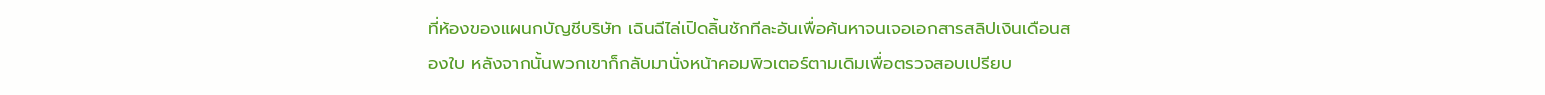ที่ห้องของแผนกบัญชีบริษัท เฉินฉีไล่เปิดลิ้นชักทีละอันเพื่อค้นหาจนเจอเอกสารสลิปเงินเดือนสองใบ หลังจากนั้นพวกเขาก็กลับมานั่งหน้าคอมพิวเตอร์ตามเดิมเพื่อตรวจสอบเปรียบ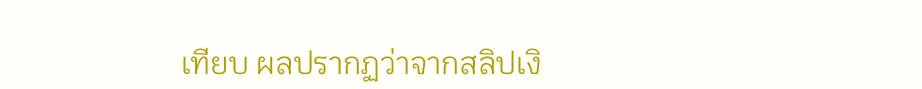เทียบ ผลปรากฏว่าจากสลิปเงิ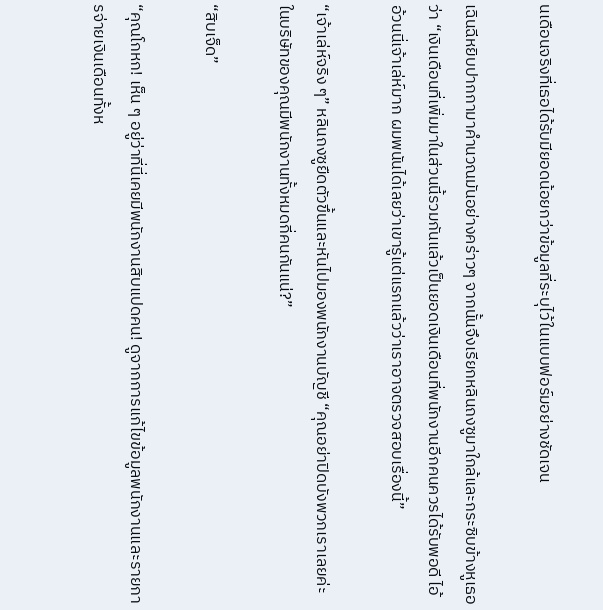นเดือนจริงที่เธอได้รับมียอดน้อยกว่าข้อมูลที่ระบุไว้ในแบบฟอร์มอย่างชัดเจน

เฉินฉีหยิบปากกามาคำนวณมันอย่างคร่าวๆ จากนั้นจึงเรียกหลินถงซูมาใกล้และกระซิบข้างหูเธอว่า “เงินเดือนที่เพิ่มมาในส่วนนี้รวมกันแล้วเป็นยอดเงินเดือนที่พนักงานอีกคนควรได้รับพอดี ไอ้อ้วนนี่เจ้าเล่ห์มาก ผมพนันได้เลยว่าเขารู้แต่แรกแล้วว่าเราอาจตรวจสอบเรื่องนี้”

“เจ้าเล่ห์จริง ๆ” หลินถงซูยืดตัวขึ้นและหันไปมองพนักงานบัญชี “คุณอย่าปิดบังพวกเราเลยค่ะ ในบริษัทของคุณมีพนักงานทั้งหมดกี่คนกันแน่?”

“สิบเจ็ด”

“คุณโกหก! เห็น ๆ อยู่ว่าที่นี่เคยมีพนักงานสิบแปดคน! ดูจากการแก้ไขข้อมูลพนักงานและรายการจ่ายเงินเดือนทั้งห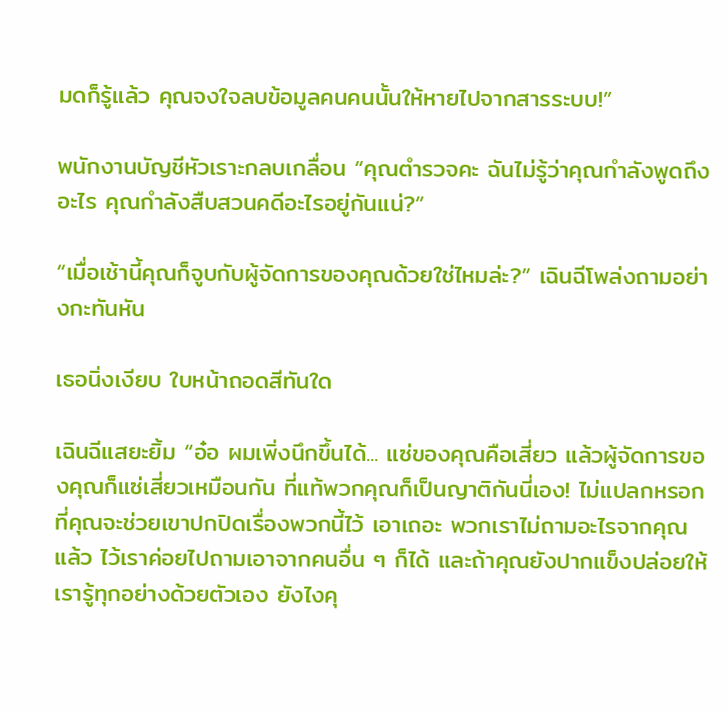มดก็รู้แล้ว คุณจงใจลบข้อมูลคนคนนั้นให้หายไปจากสารระบบ!”

พนักงานบัญชีหัวเราะกลบเกลื่อน “คุณตำรวจคะ ฉันไม่รู้ว่าคุณกำลังพูดถึงอะไร คุณกำลังสืบสวนคดีอะไรอยู่กันแน่?”

“เมื่อเช้านี้คุณก็จูบกับผู้จัดการของคุณด้วยใช่ไหมล่ะ?” เฉินฉีโพล่งถามอย่างกะทันหัน

เธอนิ่งเงียบ ใบหน้าถอดสีทันใด

เฉินฉีแสยะยิ้ม “อ๋อ ผมเพิ่งนึกขึ้นได้... แซ่ของคุณคือเสี่ยว แล้วผู้จัดการของคุณก็แซ่เสี่ยวเหมือนกัน ที่แท้พวกคุณก็เป็นญาติกันนี่เอง! ไม่แปลกหรอกที่คุณจะช่วยเขาปกปิดเรื่องพวกนี้ไว้ เอาเถอะ พวกเราไม่ถามอะไรจากคุณแล้ว ไว้เราค่อยไปถามเอาจากคนอื่น ๆ ก็ได้ และถ้าคุณยังปากแข็งปล่อยให้เรารู้ทุกอย่างด้วยตัวเอง ยังไงคุ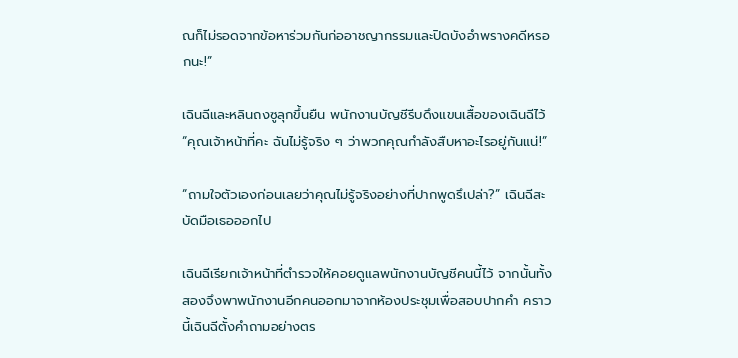ณก็ไม่รอดจากข้อหาร่วมกันก่ออาชญากรรมและปิดบังอำพรางคดีหรอกนะ!”

เฉินฉีและหลินถงซูลุกขึ้นยืน พนักงานบัญชีรีบดึงแขนเสื้อของเฉินฉีไว้ “คุณเจ้าหน้าที่คะ ฉันไม่รู้จริง ๆ ว่าพวกคุณกำลังสืบหาอะไรอยู่กันแน่!”

“ถามใจตัวเองก่อนเลยว่าคุณไม่รู้จริงอย่างที่ปากพูดรึเปล่า?” เฉินฉีสะบัดมือเธอออกไป

เฉินฉีเรียกเจ้าหน้าที่ตำรวจให้คอยดูแลพนักงานบัญชีคนนี้ไว้ จากนั้นทั้งสองจึงพาพนักงานอีกคนออกมาจากห้องประชุมเพื่อสอบปากคำ คราวนี้เฉินฉีตั้งคำถามอย่างตร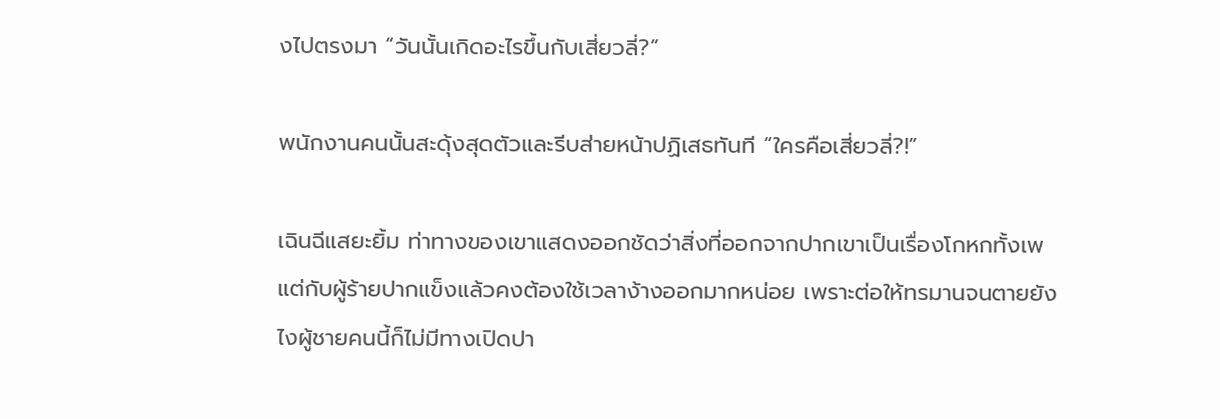งไปตรงมา “วันนั้นเกิดอะไรขึ้นกับเสี่ยวลี่?”

พนักงานคนนั้นสะดุ้งสุดตัวและรีบส่ายหน้าปฏิเสธทันที “ใครคือเสี่ยวลี่?!”

เฉินฉีแสยะยิ้ม ท่าทางของเขาแสดงออกชัดว่าสิ่งที่ออกจากปากเขาเป็นเรื่องโกหกทั้งเพ แต่กับผู้ร้ายปากแข็งแล้วคงต้องใช้เวลาง้างออกมากหน่อย เพราะต่อให้ทรมานจนตายยังไงผู้ชายคนนี้ก็ไม่มีทางเปิดปา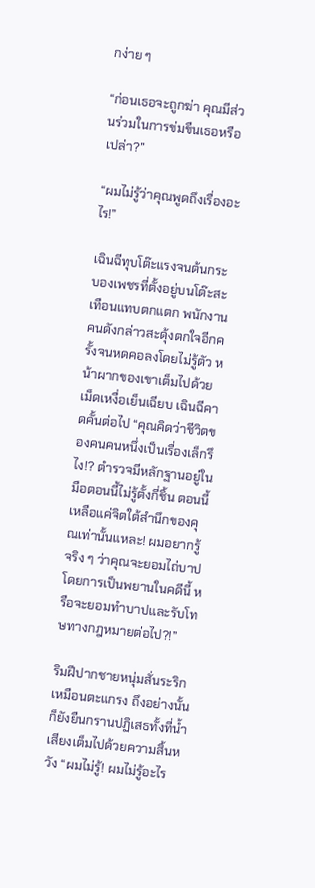กง่าย ๆ

“ก่อนเธอจะถูกฆ่า คุณมีส่วนร่วมในการข่มขืนเธอหรือเปล่า?”

“ผมไม่รู้ว่าคุณพูดถึงเรื่องอะไร!”

เฉินฉีทุบโต๊ะแรงจนต้นกระบองเพชรที่ตั้งอยู่บนโต๊ะสะเทือนแทบตกแตก พนักงานคนดังกล่าวสะดุ้งตกใจอีกครั้งจนหดคอลงโดยไม่รู้ตัว หน้าผากของเขาเต็มไปด้วยเม็ดเหงื่อเย็นเฉียบ เฉินฉีคาดคั้นต่อไป “คุณคิดว่าชีวิตของคนคนหนึ่งเป็นเรื่องเล็กรึไง!? ตำรวจมีหลักฐานอยู่ในมือตอนนี้ไม่รู้ตั้งกี่ชิ้น ตอนนี้เหลือแค่จิตใต้สำนึกของคุณเท่านั้นแหละ! ผมอยากรู้จริง ๆ ว่าคุณจะยอมไถ่บาปโดยการเป็นพยานในคดีนี้ หรือจะยอมทำบาปและรับโทษทางกฎหมายต่อไป?!”

ริมฝีปากชายหนุ่มสั่นระริกเหมือนตะแกรง ถึงอย่างนั้นก็ยังยืนกรานปฏิเสธทั้งที่น้ำเสียงเต็มไปด้วยความสิ้นหวัง “ผมไม่รู้! ผมไม่รู้อะไร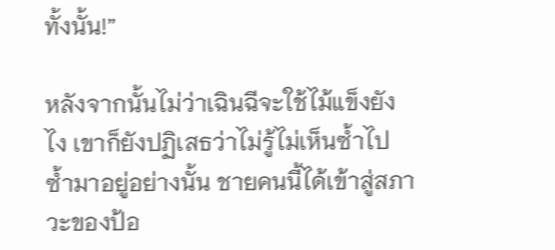ทั้งนั้น!”

หลังจากนั้นไม่ว่าเฉินฉีจะใช้ไม้แข็งยังไง เขาก็ยังปฏิเสธว่าไม่รู้ไม่เห็นซ้ำไปซ้ำมาอยู่อย่างนั้น ชายคนนี้ได้เข้าสู่สภาวะของป้อ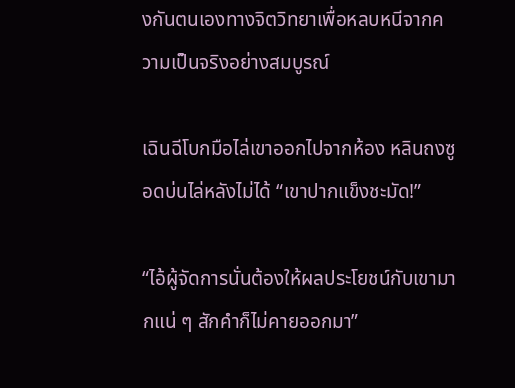งกันตนเองทางจิตวิทยาเพื่อหลบหนีจากความเป็นจริงอย่างสมบูรณ์

เฉินฉีโบกมือไล่เขาออกไปจากห้อง หลินถงซูอดบ่นไล่หลังไม่ได้ “เขาปากแข็งชะมัด!”

“ไอ้ผู้จัดการนั่นต้องให้ผลประโยชน์กับเขามากแน่ ๆ สักคำก็ไม่คายออกมา”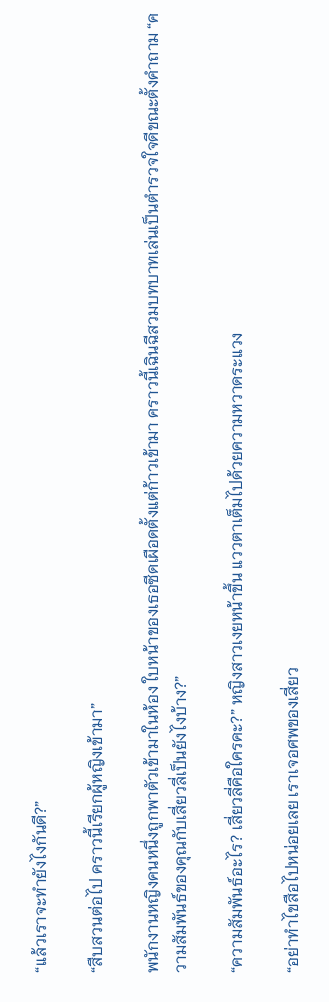“แล้วเราจะทำยังไงกันดี?”

“สืบสวนต่อไป คราวนี้เรียกผู้หญิงเข้ามา”

พนักงานหญิงคนหนึ่งถูกพาตัวเข้ามาในห้อง ใบหน้าของเธอซีดเผือดตั้งแต่ก้าวเข้ามา คราวนี้เฉินฉีสวมบทบาทเล่นเป็นตำรวจใจดีขณะตั้งคำถาม “ความสัมพันธ์ของคุณกับเสี่ยวลี่เป็นยังไงบ้าง?”

“ความสัมพันธ์อะไร? เสี่ยวลี่คือใครคะ?” หญิงสาวเงยหน้าขึ้น แววตาเต็มไปด้วยความหวาดระแวง

“อย่าทำไขสือไปหน่อยเลย เราเจอศพของเสี่ยว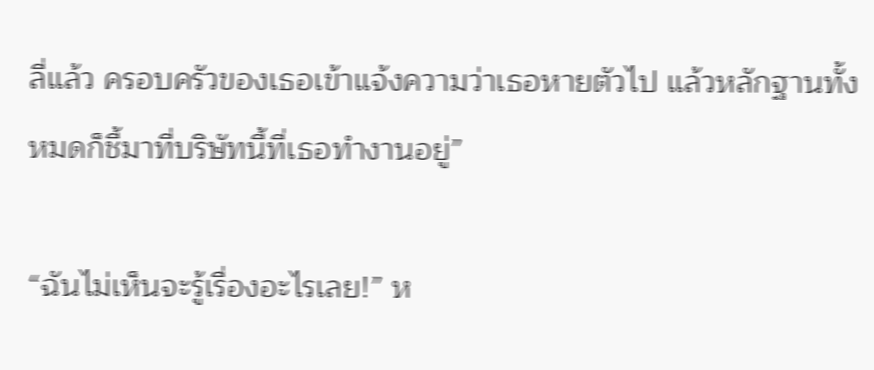ลี่แล้ว ครอบครัวของเธอเข้าแจ้งความว่าเธอหายตัวไป แล้วหลักฐานทั้งหมดก็ชี้มาที่บริษัทนี้ที่เธอทำงานอยู่”

“ฉันไม่เห็นจะรู้เรื่องอะไรเลย!” ห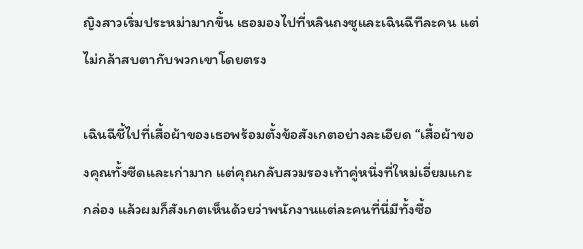ญิงสาวเริ่มประหม่ามากขึ้น เธอมองไปที่หลินถงซูและเฉินฉีทีละคน แต่ไม่กล้าสบตากับพวกเขาโดยตรง

เฉินฉีชี้ไปที่เสื้อผ้าของเธอพร้อมตั้งข้อสังเกตอย่างละเอียด “เสื้อผ้าของคุณทั้งซีดและเก่ามาก แต่คุณกลับสวมรองเท้าคู่หนึ่งที่ใหม่เอี่ยมแกะกล่อง แล้วผมก็สังเกตเห็นด้วยว่าพนักงานแต่ละคนที่นี่มีทั้งซื้อ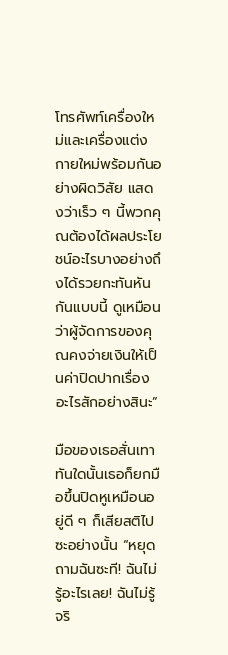โทรศัพท์เครื่องใหม่และเครื่องแต่งกายใหม่พร้อมกันอย่างผิดวิสัย แสดงว่าเร็ว ๆ นี้พวกคุณต้องได้ผลประโยชน์อะไรบางอย่างถึงได้รวยกะทันหันกันแบบนี้ ดูเหมือนว่าผู้จัดการของคุณคงจ่ายเงินให้เป็นค่าปิดปากเรื่องอะไรสักอย่างสินะ”

มือของเธอสั่นเทา ทันใดนั้นเธอก็ยกมือขึ้นปิดหูเหมือนอยู่ดี ๆ ก็เสียสติไปซะอย่างนั้น “หยุดถามฉันซะที! ฉันไม่รู้อะไรเลย! ฉันไม่รู้จริ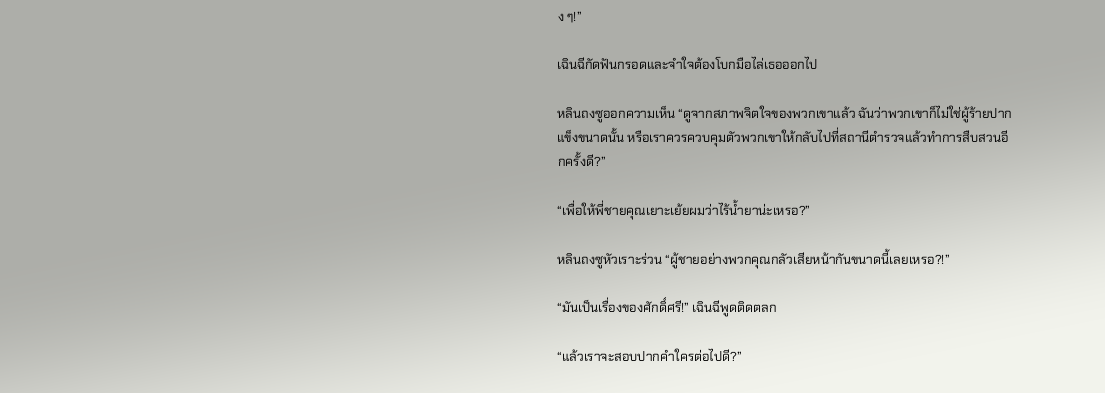ง ๆ!”

เฉินฉีกัดฟันกรอดและจำใจต้องโบกมือไล่เธอออกไป

หลินถงซูออกความเห็น “ดูจากสภาพจิตใจของพวกเขาแล้ว ฉันว่าพวกเขาก็ไม่ใช่ผู้ร้ายปากแข็งขนาดนั้น หรือเราควรควบคุมตัวพวกเขาให้กลับไปที่สถานีตำรวจแล้วทำการสืบสวนอีกครั้งดี?”

“เพื่อให้พี่ชายคุณเยาะเย้ยผมว่าไร้น้ำยาน่ะเหรอ?”

หลินถงซูหัวเราะร่วน “ผู้ชายอย่างพวกคุณกลัวเสียหน้ากันขนาดนี้เลยเหรอ?!”

“มันเป็นเรื่องของศักดิ์ศรี!” เฉินฉีพูดติดตลก

“แล้วเราจะสอบปากคำใครต่อไปดี?”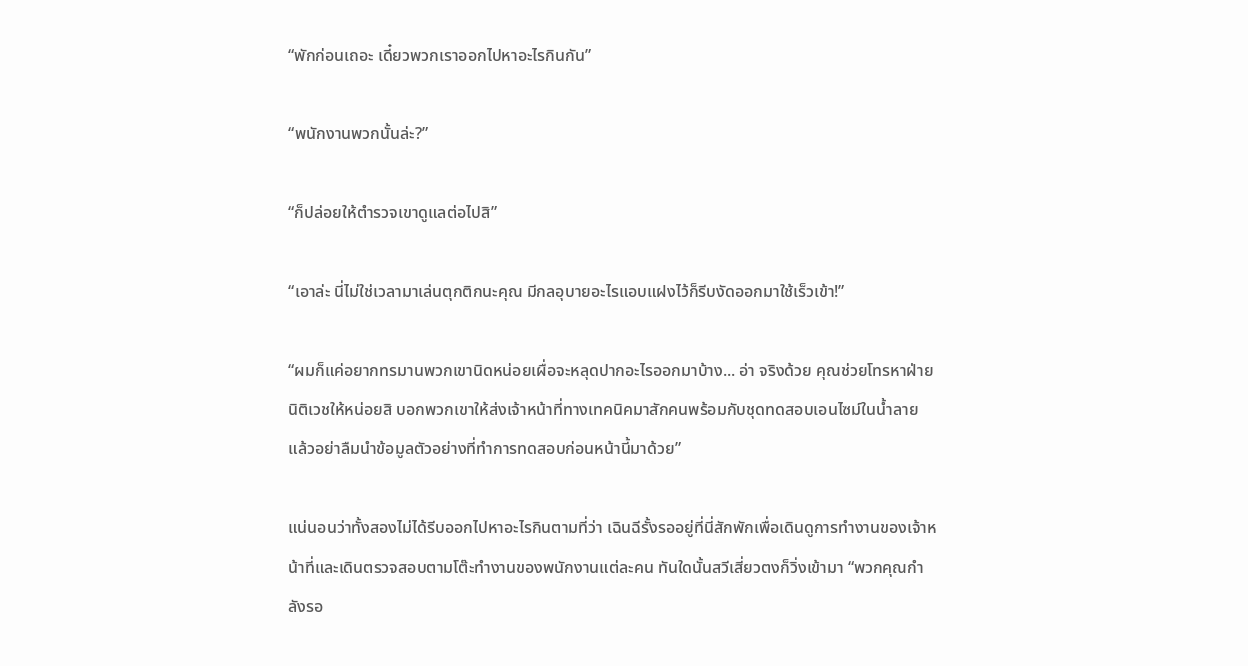“พักก่อนเถอะ เดี๋ยวพวกเราออกไปหาอะไรกินกัน”

“พนักงานพวกนั้นล่ะ?”

“ก็ปล่อยให้ตำรวจเขาดูแลต่อไปสิ”

“เอาล่ะ นี่ไม่ใช่เวลามาเล่นตุกติกนะคุณ มีกลอุบายอะไรแอบแฝงไว้ก็รีบงัดออกมาใช้เร็วเข้า!”

“ผมก็แค่อยากทรมานพวกเขานิดหน่อยเผื่อจะหลุดปากอะไรออกมาบ้าง... อ่า จริงด้วย คุณช่วยโทรหาฝ่ายนิติเวชให้หน่อยสิ บอกพวกเขาให้ส่งเจ้าหน้าที่ทางเทคนิคมาสักคนพร้อมกับชุดทดสอบเอนไซม์ในน้ำลาย แล้วอย่าลืมนำข้อมูลตัวอย่างที่ทำการทดสอบก่อนหน้านี้มาด้วย”

แน่นอนว่าทั้งสองไม่ได้รีบออกไปหาอะไรกินตามที่ว่า เฉินฉีรั้งรออยู่ที่นี่สักพักเพื่อเดินดูการทำงานของเจ้าหน้าที่และเดินตรวจสอบตามโต๊ะทำงานของพนักงานแต่ละคน ทันใดนั้นสวีเสี่ยวตงก็วิ่งเข้ามา “พวกคุณกำลังรอ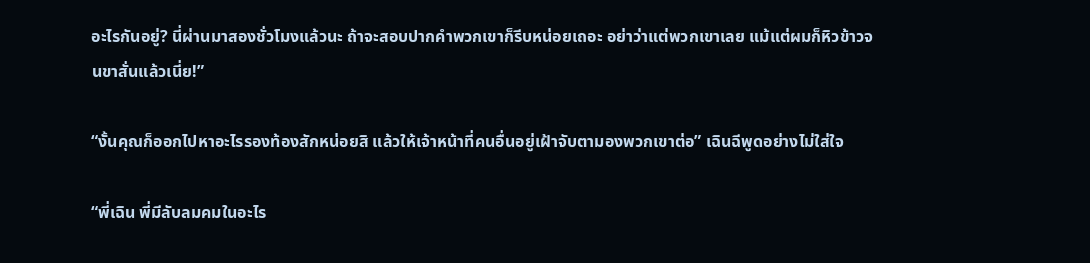อะไรกันอยู่? นี่ผ่านมาสองชั่วโมงแล้วนะ ถ้าจะสอบปากคำพวกเขาก็รีบหน่อยเถอะ อย่าว่าแต่พวกเขาเลย แม้แต่ผมก็หิวข้าวจนขาสั่นแล้วเนี่ย!”

“งั้นคุณก็ออกไปหาอะไรรองท้องสักหน่อยสิ แล้วให้เจ้าหน้าที่คนอื่นอยู่เฝ้าจับตามองพวกเขาต่อ” เฉินฉีพูดอย่างไม่ใส่ใจ

“พี่เฉิน พี่มีลับลมคมในอะไร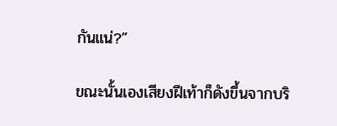กันแน่?”

ขณะนั้นเองเสียงฝีเท้าก็ดังขึ้นจากบริ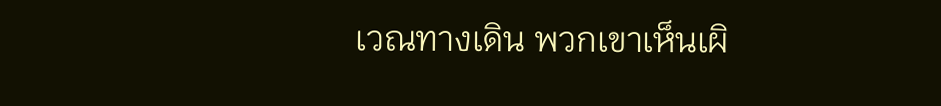เวณทางเดิน พวกเขาเห็นเผิ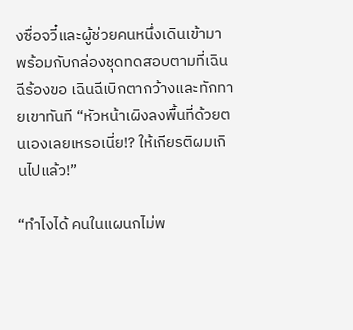งซื่อจวี๋และผู้ช่วยคนหนึ่งเดินเข้ามาพร้อมกับกล่องชุดทดสอบตามที่เฉินฉีร้องขอ เฉินฉีเบิกตากว้างและทักทายเขาทันที “หัวหน้าเผิงลงพื้นที่ด้วยตนเองเลยเหรอเนี่ย!? ให้เกียรติผมเกินไปแล้ว!”

“ทำไงได้ คนในแผนกไม่พ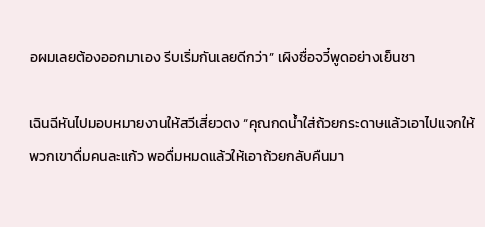อผมเลยต้องออกมาเอง รีบเริ่มกันเลยดีกว่า” เผิงซื่อจวี๋พูดอย่างเย็นชา

เฉินฉีหันไปมอบหมายงานให้สวีเสี่ยวตง “คุณกดน้ำใส่ถ้วยกระดาษแล้วเอาไปแจกให้พวกเขาดื่มคนละแก้ว พอดื่มหมดแล้วให้เอาถ้วยกลับคืนมา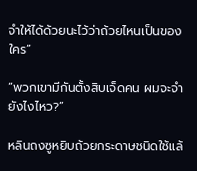จำให้ได้ด้วยนะไว้ว่าถ้วยไหนเป็นของใคร”

“พวกเขามีกันตั้งสิบเจ็ดคน ผมจะจำยังไงไหว?”

หลินถงซูหยิบถ้วยกระดาษชนิดใช้แล้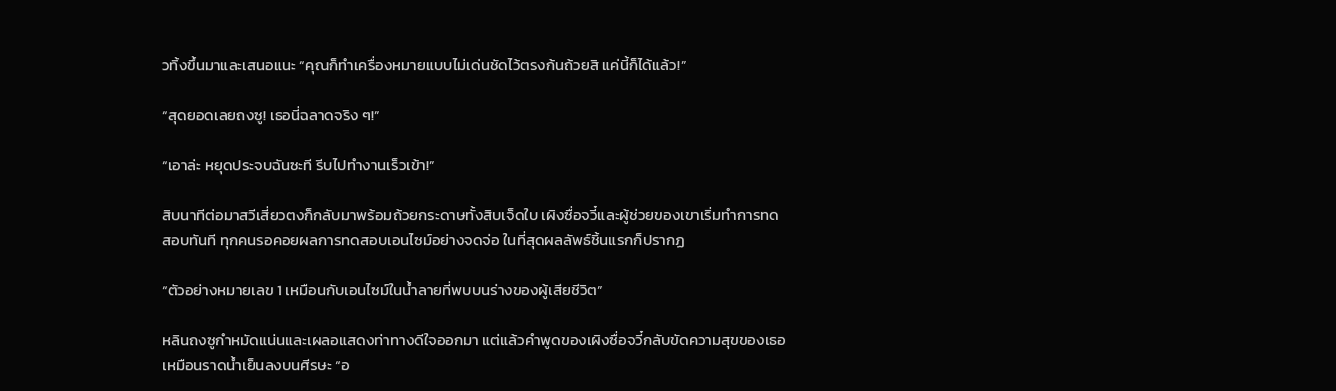วทิ้งขึ้นมาและเสนอแนะ “คุณก็ทำเครื่องหมายแบบไม่เด่นชัดไว้ตรงก้นถ้วยสิ แค่นี้ก็ได้แล้ว!”

“สุดยอดเลยถงซู! เธอนี่ฉลาดจริง ๆ!”

“เอาล่ะ หยุดประจบฉันซะที รีบไปทำงานเร็วเข้า!”

สิบนาทีต่อมาสวีเสี่ยวตงก็กลับมาพร้อมถ้วยกระดาษทั้งสิบเจ็ดใบ เผิงซื่อจวี๋และผู้ช่วยของเขาเริ่มทำการทดสอบทันที ทุกคนรอคอยผลการทดสอบเอนไซม์อย่างจดจ่อ ในที่สุดผลลัพธ์ชิ้นแรกก็ปรากฏ

“ตัวอย่างหมายเลข 1 เหมือนกับเอนไซม์ในน้ำลายที่พบบนร่างของผู้เสียชีวิต”

หลินถงซูกำหมัดแน่นและเผลอแสดงท่าทางดีใจออกมา แต่แล้วคำพูดของเผิงซื่อจวี๋กลับขัดความสุขของเธอเหมือนราดน้ำเย็นลงบนศีรษะ “อ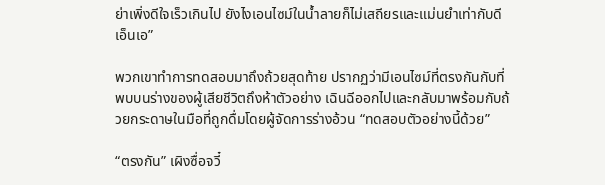ย่าเพิ่งดีใจเร็วเกินไป ยังไงเอนไซม์ในน้ำลายก็ไม่เสถียรและแม่นยำเท่ากับดีเอ็นเอ”

พวกเขาทำการทดสอบมาถึงถ้วยสุดท้าย ปรากฏว่ามีเอนไซม์ที่ตรงกันกับที่พบบนร่างของผู้เสียชีวิตถึงห้าตัวอย่าง เฉินฉีออกไปและกลับมาพร้อมกับถ้วยกระดาษในมือที่ถูกดื่มโดยผู้จัดการร่างอ้วน “ทดสอบตัวอย่างนี้ด้วย”

“ตรงกัน” เผิงซื่อจวี๋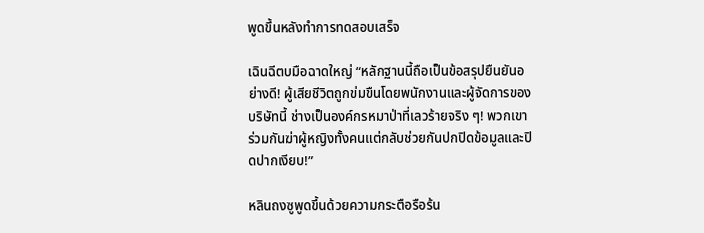พูดขึ้นหลังทำการทดสอบเสร็จ

เฉินฉีตบมือฉาดใหญ่ “หลักฐานนี้ถือเป็นข้อสรุปยืนยันอย่างดี! ผู้เสียชีวิตถูกข่มขืนโดยพนักงานและผู้จัดการของบริษัทนี้ ช่างเป็นองค์กรหมาป่าที่เลวร้ายจริง ๆ! พวกเขาร่วมกันฆ่าผู้หญิงทั้งคนแต่กลับช่วยกันปกปิดข้อมูลและปิดปากเงียบ!”

หลินถงซูพูดขึ้นด้วยความกระตือรือร้น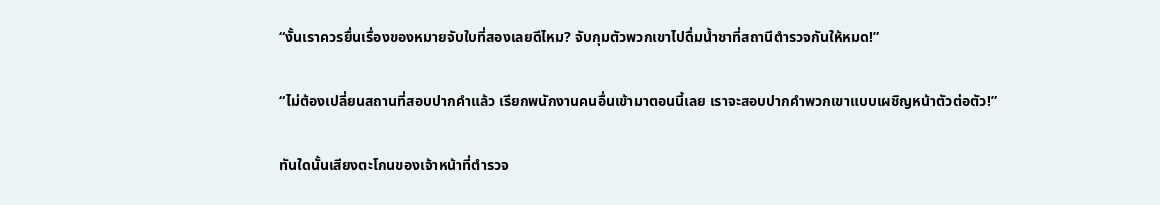“งั้นเราควรยื่นเรื่องของหมายจับใบที่สองเลยดีไหม? จับกุมตัวพวกเขาไปดื่มน้ำชาที่สถานีตำรวจกันให้หมด!”

“ไม่ต้องเปลี่ยนสถานที่สอบปากคำแล้ว เรียกพนักงานคนอื่นเข้ามาตอนนี้เลย เราจะสอบปากคำพวกเขาแบบเผชิญหน้าตัวต่อตัว!”

ทันใดนั้นเสียงตะโกนของเจ้าหน้าที่ตำรวจ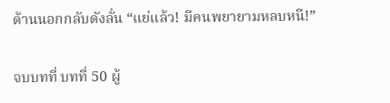ด้านนอกกลับดังลั่น “แย่แล้ว! มีคนพยายามหลบหนี!”

จบบทที่ บทที่ 50 ผู้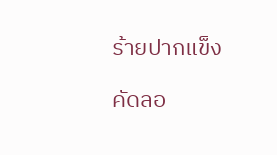ร้ายปากแข็ง

คัดลอ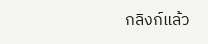กลิงก์แล้ว